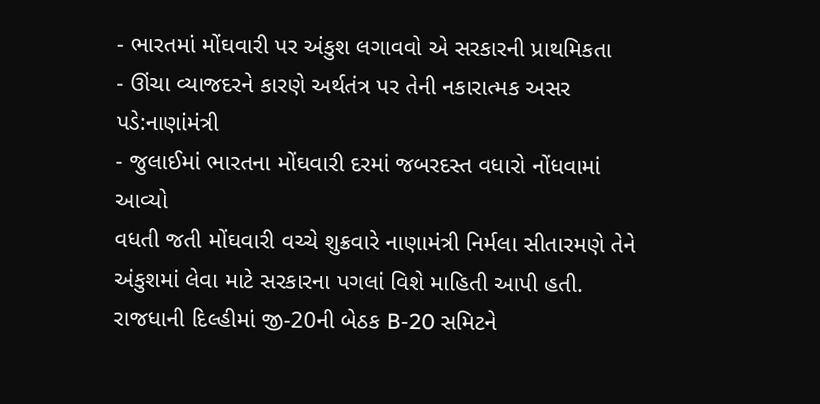- ભારતમાં મોંઘવારી પર અંકુશ લગાવવો એ સરકારની પ્રાથમિકતા
- ઊંચા વ્યાજદરને કારણે અર્થતંત્ર પર તેની નકારાત્મક અસર પડે:નાણાંમંત્રી
- જુલાઈમાં ભારતના મોંઘવારી દરમાં જબરદસ્ત વધારો નોંધવામાં આવ્યો
વધતી જતી મોંઘવારી વચ્ચે શુક્રવારે નાણામંત્રી નિર્મલા સીતારમણે તેને અંકુશમાં લેવા માટે સરકારના પગલાં વિશે માહિતી આપી હતી. રાજધાની દિલ્હીમાં જી-20ની બેઠક B-20 સમિટને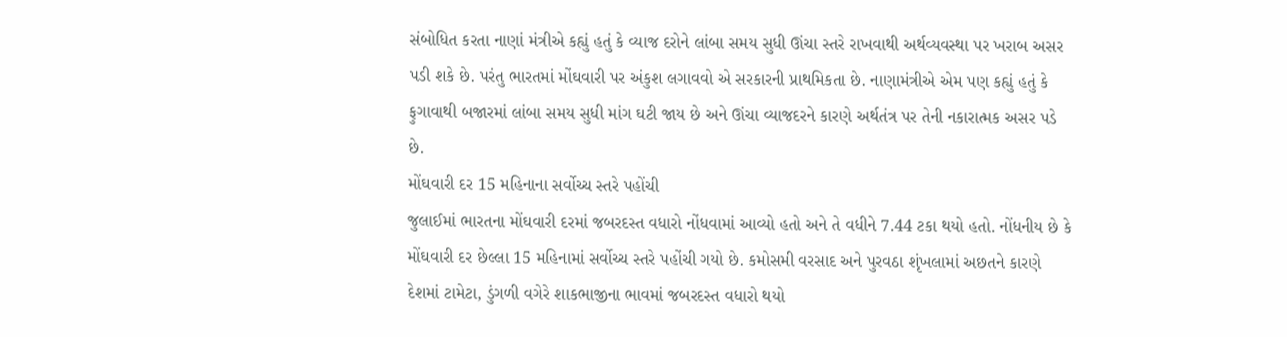સંબોધિત કરતા નાણાં મંત્રીએ કહ્યું હતું કે વ્યાજ દરોને લાંબા સમય સુધી ઊંચા સ્તરે રાખવાથી અર્થવ્યવસ્થા પર ખરાબ અસર પડી શકે છે. પરંતુ ભારતમાં મોંઘવારી પર અંકુશ લગાવવો એ સરકારની પ્રાથમિકતા છે. નાણામંત્રીએ એમ પણ કહ્યું હતું કે ફુગાવાથી બજારમાં લાંબા સમય સુધી માંગ ઘટી જાય છે અને ઊંચા વ્યાજદરને કારણે અર્થતંત્ર પર તેની નકારાત્મક અસર પડે છે.
મોંઘવારી દર 15 મહિનાના સર્વોચ્ચ સ્તરે પહોંચી
જુલાઈમાં ભારતના મોંઘવારી દરમાં જબરદસ્ત વધારો નોંધવામાં આવ્યો હતો અને તે વધીને 7.44 ટકા થયો હતો. નોંધનીય છે કે મોંઘવારી દર છેલ્લા 15 મહિનામાં સર્વોચ્ચ સ્તરે પહોંચી ગયો છે. કમોસમી વરસાદ અને પુરવઠા શૃંખલામાં અછતને કારણે દેશમાં ટામેટા, ડુંગળી વગેરે શાકભાજીના ભાવમાં જબરદસ્ત વધારો થયો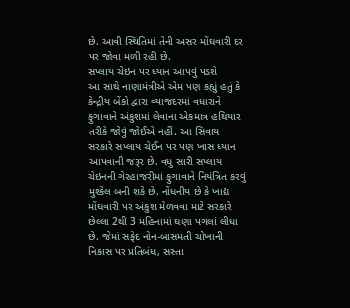છે. આવી સ્થિતિમાં તેની અસર મોંઘવારી દર પર જોવા મળી રહી છે.
સપ્લાય ચેઇન પર ધ્યાન આપવું પડશે
આ સાથે નાણામંત્રીએ એમ પણ કહ્યું હતું કે કેન્દ્રીય બેંકો દ્વારા વ્યાજદરમાં વધારાને ફુગાવાને અંકુશમાં લેવાના એકમાત્ર હથિયાર તરીકે જોવું જોઈએ નહીં. આ સિવાય સરકારે સપ્લાય ચેઈન પર પણ ખાસ ધ્યાન આપવાની જરૂર છે. વધુ સારી સપ્લાય ચેઇનની ગેરહાજરીમાં ફુગાવાને નિયંત્રિત કરવું મુશ્કેલ બની શકે છે. નોંધનીય છે કે ખાદ્ય મોંઘવારી પર અંકુશ મેળવવા માટે સરકારે છેલ્લા 2થી 3 મહિનામાં ઘણા પગલાં લીધા છે. જેમાં સફેદ નોન-બાસમતી ચોખાની નિકાસ પર પ્રતિબંધ, સસ્તા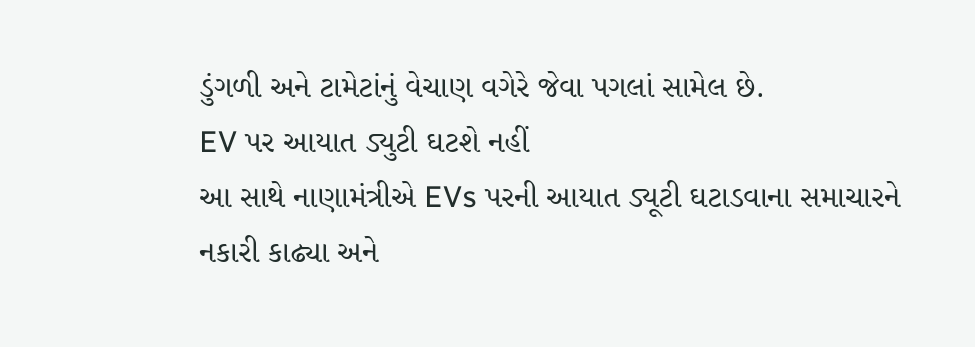ડુંગળી અને ટામેટાંનું વેચાણ વગેરે જેવા પગલાં સામેલ છે.
EV પર આયાત ડ્યુટી ઘટશે નહીં
આ સાથે નાણામંત્રીએ EVs પરની આયાત ડ્યૂટી ઘટાડવાના સમાચારને નકારી કાઢ્યા અને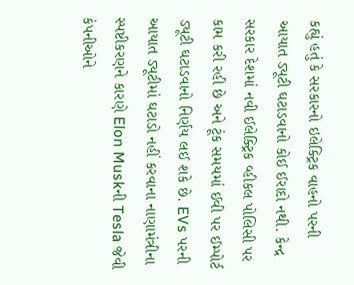કહ્યું હતું કે સરકારનો ઇલેક્ટ્રિક વાહનો પરની આયાત ડ્યૂટી ઘટાડવાનો કોઈ ઈરાદો નથી. કેન્દ્ર સરકાર દેશમાં નવી ઈલેક્ટ્રિક વ્હીકલ પોલિસી પર કામ કરી રહી છે અને ટૂંક સમયમાં ઈવી પર ઈમ્પોર્ટ ડ્યૂટી ઘટાડવાનો નિર્ણય લઈ શકે છે. EVs પરની આયાત ડ્યૂટીમાં ઘટાડો નહીં કરવાના નાણામંત્રીના સ્પષ્ટીકરણને કારણે Elon Muskની Tesla જેવી કંપનીઓને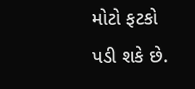મોટો ફટકો પડી શકે છે.